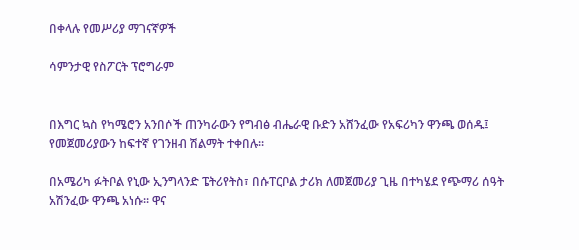በቀላሉ የመሥሪያ ማገናኛዎች

ሳምንታዊ የስፖርት ፕሮግራም


በእግር ኳስ የካሜሮን አንበሶች ጠንካራውን የግብፅ ብሔራዊ ቡድን አሸንፈው የአፍሪካን ዋንጫ ወሰዱ፤ የመጀመሪያውን ከፍተኛ የገንዘብ ሽልማት ተቀበሉ።

በአሜሪካ ፉትቦል የኒው ኢንግላንድ ፔትሪየትስ፣ በሱፐርቦል ታሪክ ለመጀመሪያ ጊዜ በተካሄደ የጭማሪ ሰዓት አሽንፈው ዋንጫ አነሱ። ዋና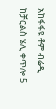አከፋፋዩ ቶም ብሬዲ ከቻርልስ ሄሊ ቀጥሎ 5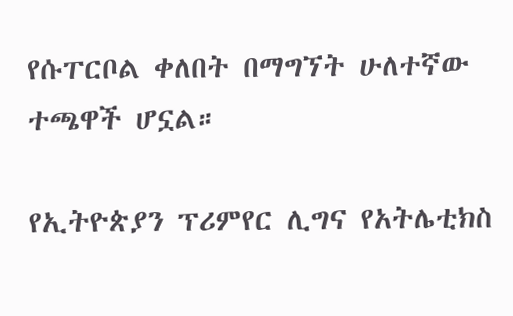የሱፐርቦል ቀለበት በማግኘት ሁለተኛው ተጫዋች ሆኗል።

የኢትዮጵያን ፕሪምየር ሊግና የአትሌቲክስ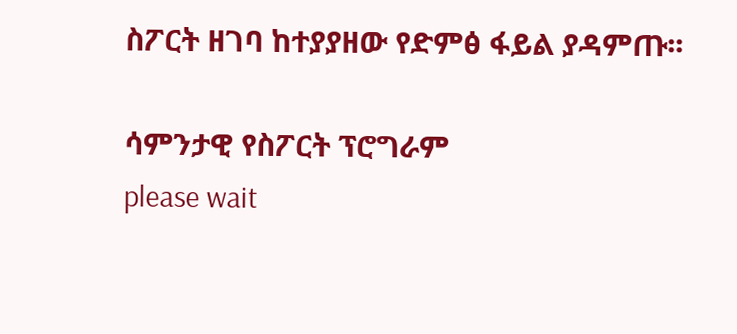ስፖርት ዘገባ ከተያያዘው የድምፅ ፋይል ያዳምጡ፡፡

ሳምንታዊ የስፖርት ፕሮግራም
please wait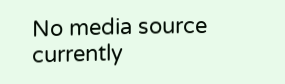No media source currently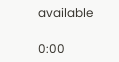available

0:00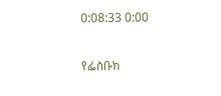0:08:33 0:00

የፌስቡክ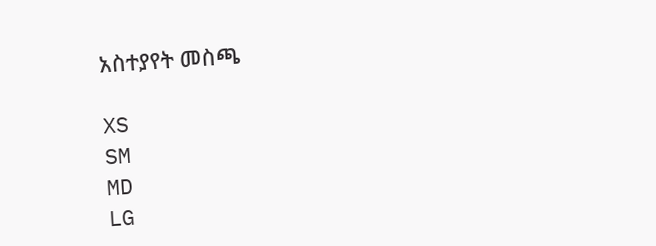አስተያየት መስጫ

XS
SM
MD
LG